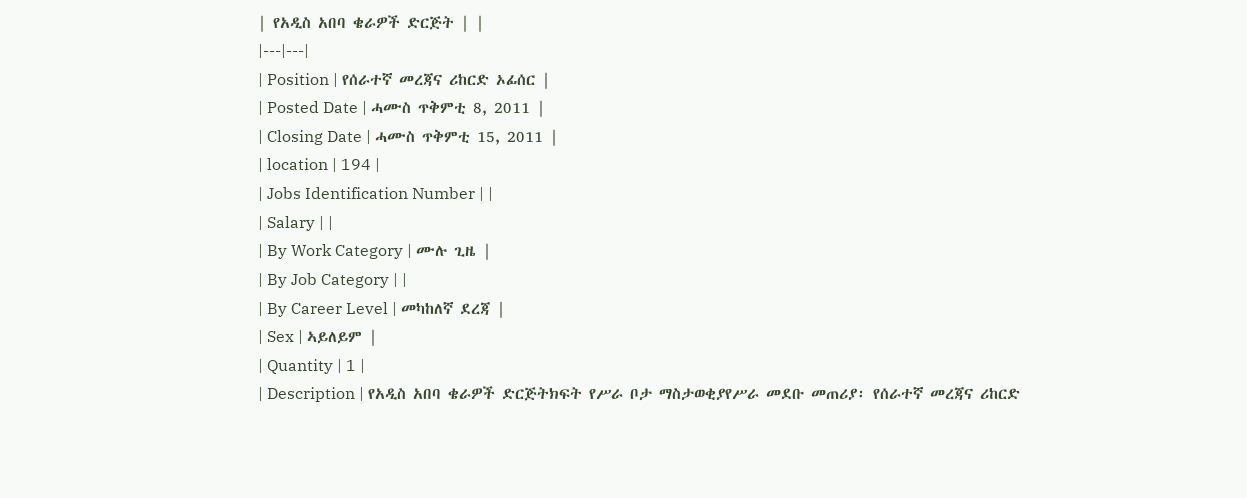| የአዲስ አበባ ቄራዎች ድርጅት | |
|---|---|
| Position | የሰራተኛ መረጃና ሪከርድ ኦፊሰር |
| Posted Date | ሓሙስ ጥቅምቲ 8, 2011 |
| Closing Date | ሓሙስ ጥቅምቲ 15, 2011 |
| location | 194 |
| Jobs Identification Number | |
| Salary | |
| By Work Category | ሙሉ ጊዜ |
| By Job Category | |
| By Career Level | መካከለኛ ደረጃ |
| Sex | ኣይለይም |
| Quantity | 1 |
| Description | የአዲስ አበባ ቄራዎች ድርጅትክፍት የሥራ ቦታ ማስታወቂያየሥራ መደቡ መጠሪያ፡ የሰራተኛ መረጃና ሪከርድ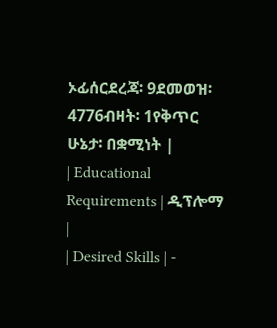ኦፊሰርደረጃ፡ 9ደመወዝ፡ 4776ብዛት፡ 1የቅጥር ሁኔታ፡ በቋሚነት |
| Educational Requirements | ዲፕሎማ |
| Desired Skills | -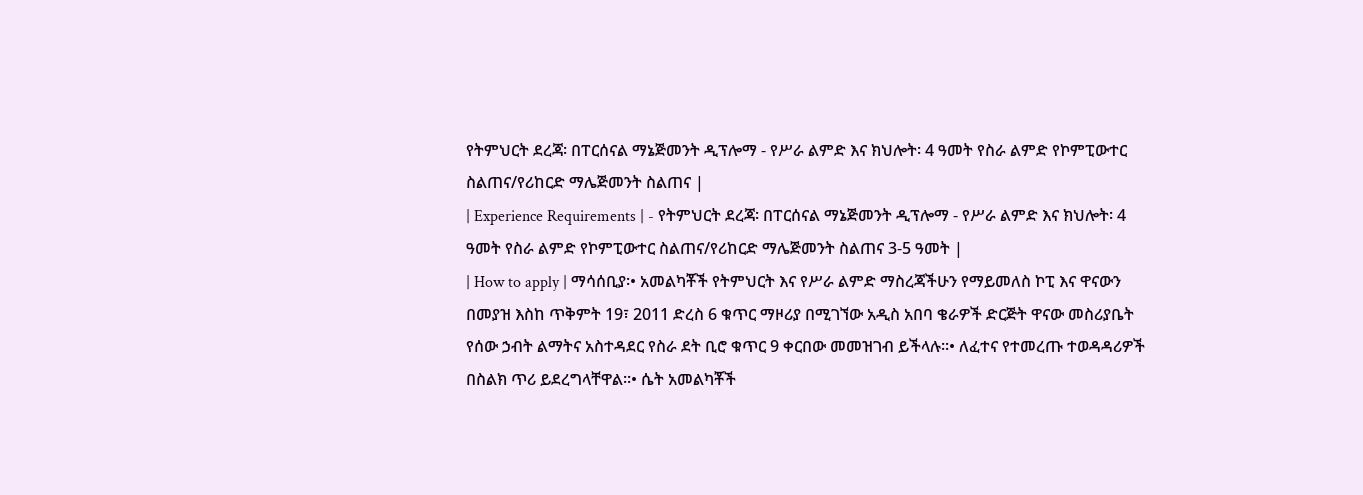የትምህርት ደረጃ፡ በፐርሰናል ማኔጅመንት ዲፕሎማ - የሥራ ልምድ እና ክህሎት፡ 4 ዓመት የስራ ልምድ የኮምፒውተር ስልጠና/የሪከርድ ማሌጅመንት ስልጠና |
| Experience Requirements | - የትምህርት ደረጃ፡ በፐርሰናል ማኔጅመንት ዲፕሎማ - የሥራ ልምድ እና ክህሎት፡ 4 ዓመት የስራ ልምድ የኮምፒውተር ስልጠና/የሪከርድ ማሌጅመንት ስልጠና 3-5 ዓመት |
| How to apply | ማሳሰቢያ፡• አመልካቾች የትምህርት እና የሥራ ልምድ ማስረጃችሁን የማይመለስ ኮፒ እና ዋናውን በመያዝ እስከ ጥቅምት 19፣ 2011 ድረስ 6 ቁጥር ማዞሪያ በሚገኘው አዲስ አበባ ቄራዎች ድርጅት ዋናው መስሪያቤት የሰው ኃብት ልማትና አስተዳደር የስራ ደት ቢሮ ቁጥር 9 ቀርበው መመዝገብ ይችላሉ፡፡• ለፈተና የተመረጡ ተወዳዳሪዎች በስልክ ጥሪ ይደረግላቸዋል፡፡• ሴት አመልካቾች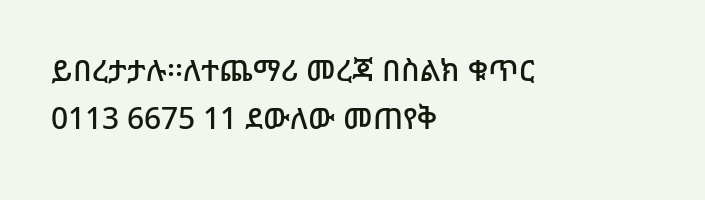ይበረታታሉ፡፡ለተጨማሪ መረጃ በስልክ ቁጥር 0113 6675 11 ደውለው መጠየቅ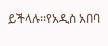ይችላሉ፡፡የአዲስ አበባ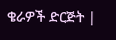ቄራዎች ድርጅት |